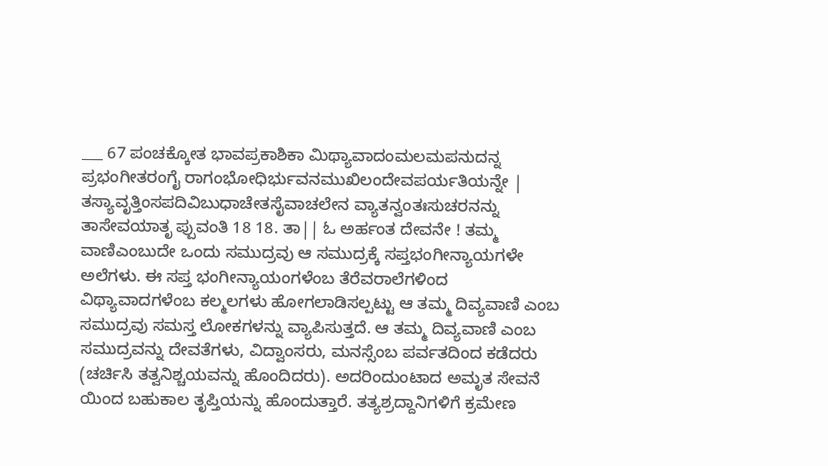___ 67 ಪಂಚಕ್ಕೋತ ಭಾವಪ್ರಕಾಶಿಕಾ ಮಿಥ್ಯಾವಾದಂಮಲಮಪನುದನ್ನ ಪ್ರಭಂಗೀತರಂಗೈ ರಾಗಂಭೋಧಿರ್ಭುವನಮುಖಿಲಂದೇವಪರ್ಯತಿಯನ್ನೇ | ತಸ್ಯಾವೃತ್ತಿಂಸಪದಿವಿಬುಧಾಚೇತಸೈವಾಚಲೇನ ವ್ಯಾತನ್ವಂತಃಸುಚರನನ್ನು ತಾಸೇವಯಾತೃ ಪ್ಪುವಂತಿ 18 18. ತಾ|| ಓ ಅರ್ಹಂತ ದೇವನೇ ! ತಮ್ಮ ವಾಣಿಎಂಬುದೇ ಒಂದು ಸಮುದ್ರವು ಆ ಸಮುದ್ರಕ್ಕೆ ಸಪ್ತಭಂಗೀನ್ಯಾಯಗಳೇ ಅಲೆಗಳು. ಈ ಸಪ್ತ ಭಂಗೀನ್ಯಾಯಂಗಳೆಂಬ ತೆರೆವರಾಲೆಗಳಿಂದ ವಿಥ್ಯಾವಾದಗಳೆಂಬ ಕಲ್ಮಲಗಳು ಹೋಗಲಾಡಿಸಲ್ಪಟ್ಟು ಆ ತಮ್ಮ ದಿವ್ಯವಾಣಿ ಎಂಬ ಸಮುದ್ರವು ಸಮಸ್ತ ಲೋಕಗಳನ್ನು ವ್ಯಾಪಿಸುತ್ತದೆ. ಆ ತಮ್ಮ ದಿವ್ಯವಾಣಿ ಎಂಬ ಸಮುದ್ರವನ್ನು ದೇವತೆಗಳು, ವಿದ್ವಾಂಸರು, ಮನಸ್ಸೆಂಬ ಪರ್ವತದಿಂದ ಕಡೆದರು (ಚರ್ಚಿಸಿ ತತ್ವನಿಶ್ಚಯವನ್ನು ಹೊಂದಿದರು). ಅದರಿಂದುಂಟಾದ ಅಮೃತ ಸೇವನೆ ಯಿಂದ ಬಹುಕಾಲ ತೃಪ್ತಿಯನ್ನು ಹೊಂದುತ್ತಾರೆ. ತತ್ಯಶ್ರದ್ದಾನಿಗಳಿಗೆ ಕ್ರಮೇಣ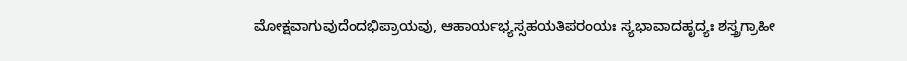ಮೋಕ್ಷವಾಗುವುದೆಂದಭಿಪ್ರಾಯವು, ಆಹಾರ್ಯಭ್ಯಸ್ಸಹಯತಿಪರಂಯಃ ಸ್ಯಭಾವಾದಹೃದ್ಯಃ ಶಸ್ತ್ರಗ್ರಾಹೀ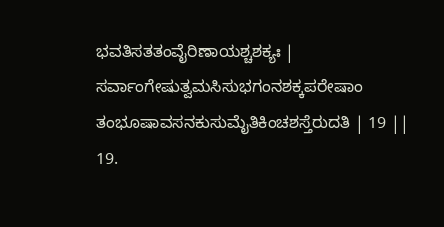ಭವತಿಸತತಂವೈರಿಣಾಯಶ್ಚಶಕ್ಯಃ | ಸರ್ವಾಂಗೇಷುತ್ವಮಸಿಸುಭಗಂನಶಕ್ಕಪರೇಷಾಂ ತಂಭೂಷಾವಸನಕುಸುಮೈತಿಕಿಂಚಶಸ್ತೆರುದತಿ | 19 || 19.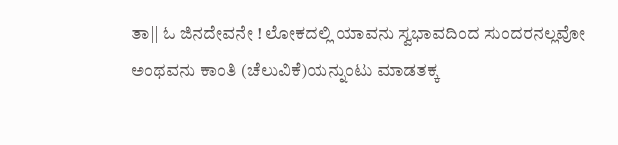ತಾ|| ಓ ಜಿನದೇವನೇ ! ಲೋಕದಲ್ಲಿ ಯಾವನು ಸ್ವಭಾವದಿಂದ ಸುಂದರನಲ್ಲವೋ ಅಂಥವನು ಕಾಂತಿ (ಚೆಲುವಿಕೆ)ಯನ್ನುಂಟು ಮಾಡತಕ್ಕ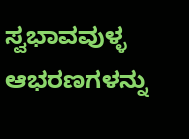ಸ್ವಭಾವವುಳ್ಳ ಆಭರಣಗಳನ್ನು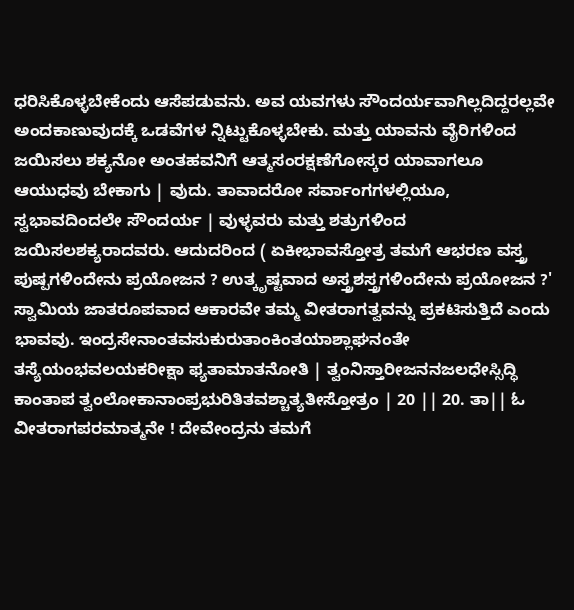ಧರಿಸಿಕೊಳ್ಳಬೇಕೆಂದು ಆಸೆಪಡುವನು. ಅವ ಯವಗಳು ಸೌಂದರ್ಯವಾಗಿಲ್ಲದಿದ್ದರಲ್ಲವೇ ಅಂದಕಾಣುವುದಕ್ಕೆ ಒಡವೆಗಳ ನ್ನಿಟ್ಟುಕೊಳ್ಳಬೇಕು. ಮತ್ತು ಯಾವನು ವೈರಿಗಳಿಂದ ಜಯಿಸಲು ಶಕ್ಯನೋ ಅಂತಹವನಿಗೆ ಆತ್ಮಸಂರಕ್ಷಣೆಗೋಸ್ಕರ ಯಾವಾಗಲೂ ಆಯುಧವು ಬೇಕಾಗು | ವುದು. ತಾವಾದರೋ ಸರ್ವಾಂಗಗಳಲ್ಲಿಯೂ, ಸ್ವಭಾವದಿಂದಲೇ ಸೌಂದರ್ಯ | ವುಳ್ಳವರು ಮತ್ತು ಶತ್ರುಗಳಿಂದ ಜಯಿಸಲಶಕ್ಯರಾದವರು. ಆದುದರಿಂದ ( ಏಕೀಭಾವಸ್ತೋತ್ರ ತಮಗೆ ಆಭರಣ ವಸ್ತ್ರ ಪುಷ್ಪಗಳಿಂದೇನು ಪ್ರಯೋಜನ ? ಉತ್ಕೃಷ್ಟವಾದ ಅಸ್ತ್ರಶಸ್ತ್ರಗಳಿಂದೇನು ಪ್ರಯೋಜನ ?' ಸ್ವಾಮಿಯ ಜಾತರೂಪವಾದ ಆಕಾರವೇ ತಮ್ಮ ವೀತರಾಗತ್ವವನ್ನು ಪ್ರಕಟಿಸುತ್ತಿದೆ ಎಂದು ಭಾವವು. ಇಂದ್ರಸೇನಾಂತವಸುಕುರುತಾಂಕಿಂತಯಾಶ್ಲಾಘನಂತೇ ತಸ್ಯೆಯಂಭವಲಯಕರೀಕ್ಷಾ ಫ್ಯತಾಮಾತನೋತಿ | ತ್ವಂನಿಸ್ತಾರೀಜನನಜಲಧೇಸ್ಸಿದ್ಧಿ ಕಾಂತಾಪ ತ್ವಂಲೋಕಾನಾಂಪ್ರಭುರಿತಿತವಶ್ಚಾತ್ಯತೀಸ್ತೋತ್ರಂ | 20 || 20. ತಾ|| ಓ ವೀತರಾಗಪರಮಾತ್ಮನೇ ! ದೇವೇಂದ್ರನು ತಮಗೆ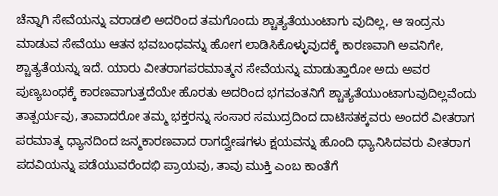ಚೆನ್ನಾಗಿ ಸೇವೆಯನ್ನು ವರಾಡಲಿ ಅದರಿಂದ ತಮಗೊಂದು ಶ್ಚಾತ್ಯತೆಯುಂಟಾಗು ವುದಿಲ್ಲ, ಆ ಇಂದ್ರನು ಮಾಡುವ ಸೇವೆಯು ಆತನ ಭವಬಂಧವನ್ನು ಹೋಗ ಲಾಡಿಸಿಕೊಳ್ಳುವುದಕ್ಕೆ ಕಾರಣವಾಗಿ ಅವನಿಗೇ, ಶ್ಚಾತ್ಯತೆಯನ್ನು ಇದೆ. ಯಾರು ವೀತರಾಗಪರಮಾತ್ಮನ ಸೇವೆಯನ್ನು ಮಾಡುತ್ತಾರೋ ಅದು ಅವರ ಪುಣ್ಯಬಂಧಕ್ಕೆ ಕಾರಣವಾಗುತ್ತದೆಯೇ ಹೊರತು ಅದರಿಂದ ಭಗವಂತನಿಗೆ ಶ್ಚಾತ್ಯತೆಯುಂಟಾಗುವುದಿಲ್ಲವೆಂದು ತಾತ್ಪರ್ಯವು, ತಾವಾದರೋ ತಮ್ಮ ಭಕ್ತರನ್ನು ಸಂಸಾರ ಸಮುದ್ರದಿಂದ ದಾಟಿಸತಕ್ಕವರು ಅಂದರೆ ವೀತರಾಗ ಪರಮಾತ್ಮ ಧ್ಯಾನದಿಂದ ಜನ್ಮಕಾರಣವಾದ ರಾಗದ್ವೇಷಗಳು ಕ್ಷಯವನ್ನು ಹೊಂದಿ ಧ್ಯಾನಿಸಿದವರು ವೀತರಾಗ ಪದವಿಯನ್ನು ಪಡೆಯುವರೆಂದಭಿ ಪ್ರಾಯವು, ತಾವು ಮುಕ್ತಿ ಎಂಬ ಕಾಂತೆಗೆ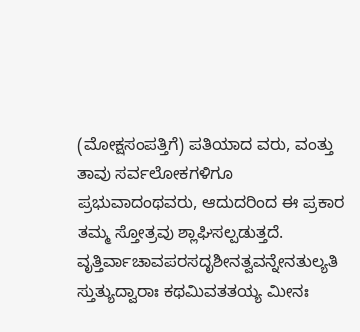(ಮೋಕ್ಷಸಂಪತ್ತಿಗೆ) ಪತಿಯಾದ ವರು, ವಂತ್ತು ತಾವು ಸರ್ವಲೋಕಗಳಿಗೂ ಪ್ರಭುವಾದಂಥವರು, ಆದುದರಿಂದ ಈ ಪ್ರಕಾರ ತಮ್ಮ ಸ್ತೋತ್ರವು ಶ್ಲಾಘಿಸಲ್ಪಡುತ್ತದೆ. ವೃತ್ತಿರ್ವಾಚಾವಪರಸದೃಶೀನತ್ವವನ್ನೇನತುಲ್ಯತಿ ಸ್ತುತ್ಯುದ್ವಾರಾಃ ಕಥಮಿವತತಯ್ಯ ಮೀನಃ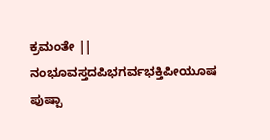ಕ್ರಮಂತೇ || ನಂಭೂವಸ್ತದಪಿಭಗರ್ವಭಕ್ತಿಪೀಯೂಷ ಪುಷ್ಪಾ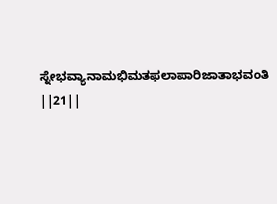ಸ್ನೇಭವ್ಯಾನಾಮಭಿಮತಫಲಾಪಾರಿಜಾತಾಭವಂತಿ ||21||